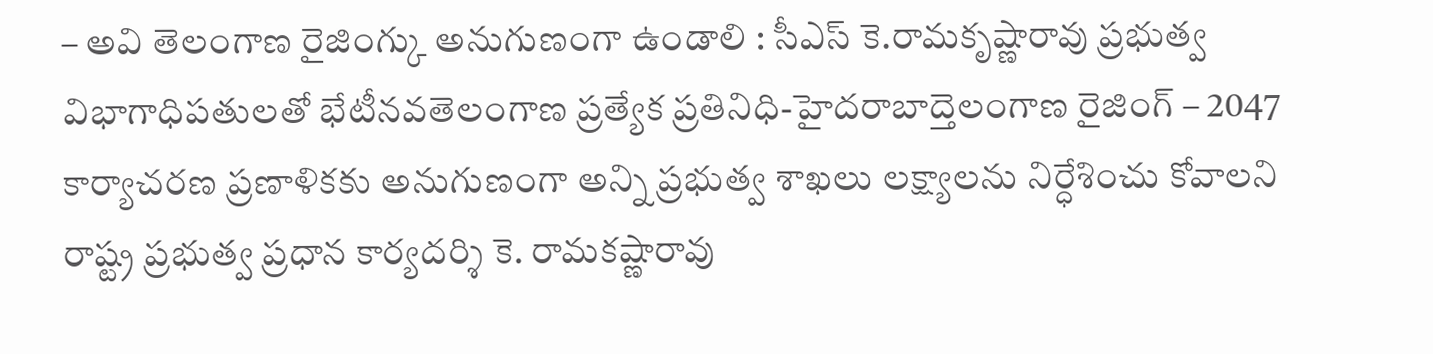– అవి తెలంగాణ రైజింగ్కు అనుగుణంగా ఉండాలి : సీఎస్ కె.రామకృష్ణారావు ప్రభుత్వ విభాగాధిపతులతో భేటీనవతెలంగాణ ప్రత్యేక ప్రతినిధి-హైదరాబాద్తెలంగాణ రైజింగ్ – 2047 కార్యాచరణ ప్రణాళికకు అనుగుణంగా అన్ని ప్రభుత్వ శాఖలు లక్ష్యాలను నిర్ధేశించు కోవాలని రాష్ట్ర ప్రభుత్వ ప్రధాన కార్యదర్శి కె. రామకష్ణారావు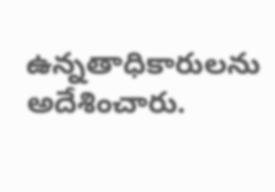ఉన్నతాధికారులను అదేశించారు.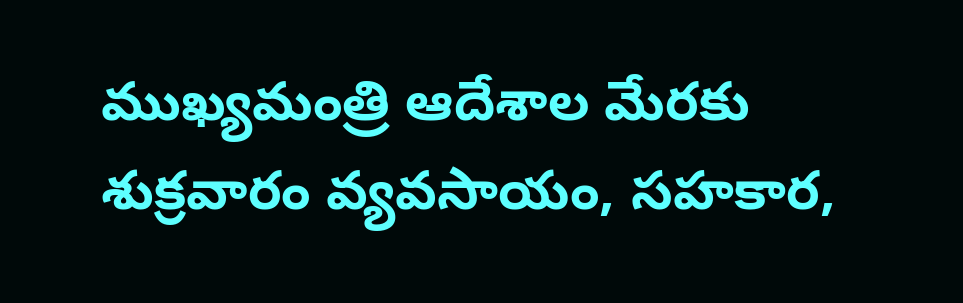ముఖ్యమంత్రి ఆదేశాల మేరకు శుక్రవారం వ్యవసాయం, సహకార,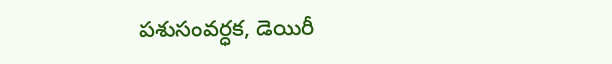పశుసంవర్ధక, డెయిరీ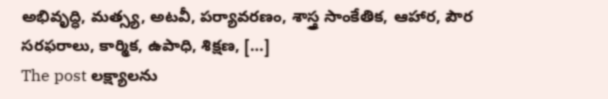అభివృద్ధి, మత్స్య, అటవీ, పర్యావరణం, శాస్త్ర సాంకేతిక, ఆహార, పౌర సరఫరాలు, కార్మిక, ఉపాధి, శిక్షణ, […]
The post లక్ష్యాలను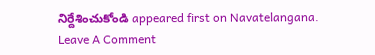నిర్దేశించుకోండి appeared first on Navatelangana.
Leave A Comment